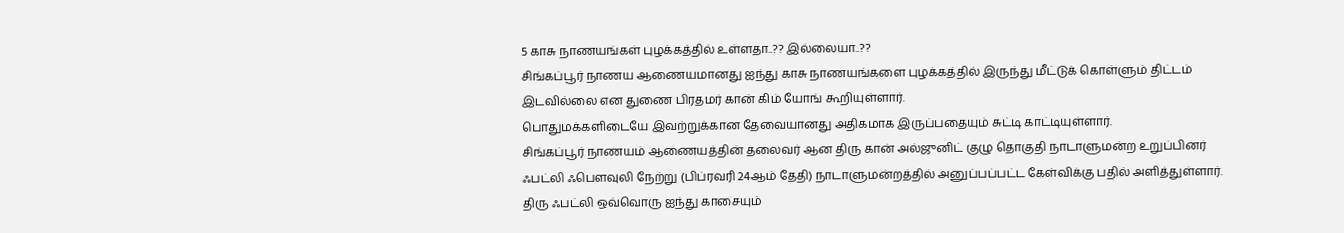5 காசு நாணயங்கள் புழக்கத்தில் உள்ளதா..?? இல்லையா..??
சிங்கப்பூர் நாணய ஆணையமானது ஐந்து காசு நாணயங்களை புழக்கத்தில் இருந்து மீட்டுக் கொள்ளும் திட்டம் இடவில்லை என துணை பிரதமர் கான் கிம் யோங் கூறியுள்ளார்.
பொதுமக்களிடையே இவற்றுக்கான தேவையானது அதிகமாக இருப்பதையும் சுட்டி காட்டியுள்ளார்.
சிங்கப்பூர் நாணயம் ஆணையத்தின் தலைவர் ஆன திரு கான் அல்ஜுனிட் குழு தொகுதி நாடாளுமன்ற உறுப்பினர் ஃபட்லி ஃபௌவுலி நேற்று (பிப்ரவரி 24ஆம் தேதி) நாடாளுமன்றத்தில் அனுப்பப்பட்ட கேள்விக்கு பதில் அளித்துள்ளார்.
திரு ஃபட்லி ஒவ்வொரு ஐந்து காசையும்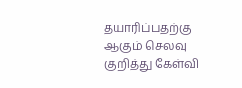தயாரிப்பதற்கு ஆகும் செலவு குறித்து கேள்வி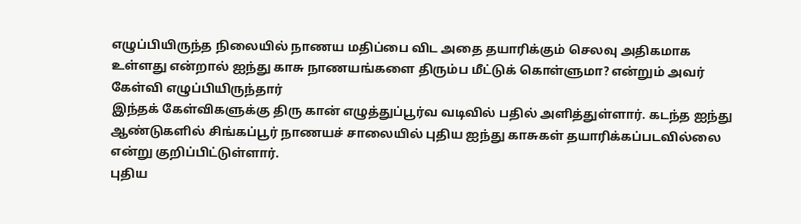எழுப்பியிருந்த நிலையில் நாணய மதிப்பை விட அதை தயாரிக்கும் செலவு அதிகமாக உள்ளது என்றால் ஐந்து காசு நாணயங்களை திரும்ப மீட்டுக் கொள்ளுமா? என்றும் அவர் கேள்வி எழுப்பியிருந்தார்
இந்தக் கேள்விகளுக்கு திரு கான் எழுத்துப்பூர்வ வடிவில் பதில் அளித்துள்ளார். கடந்த ஐந்து ஆண்டுகளில் சிங்கப்பூர் நாணயச் சாலையில் புதிய ஐந்து காசுகள் தயாரிக்கப்படவில்லை என்று குறிப்பிட்டுள்ளார்.
புதிய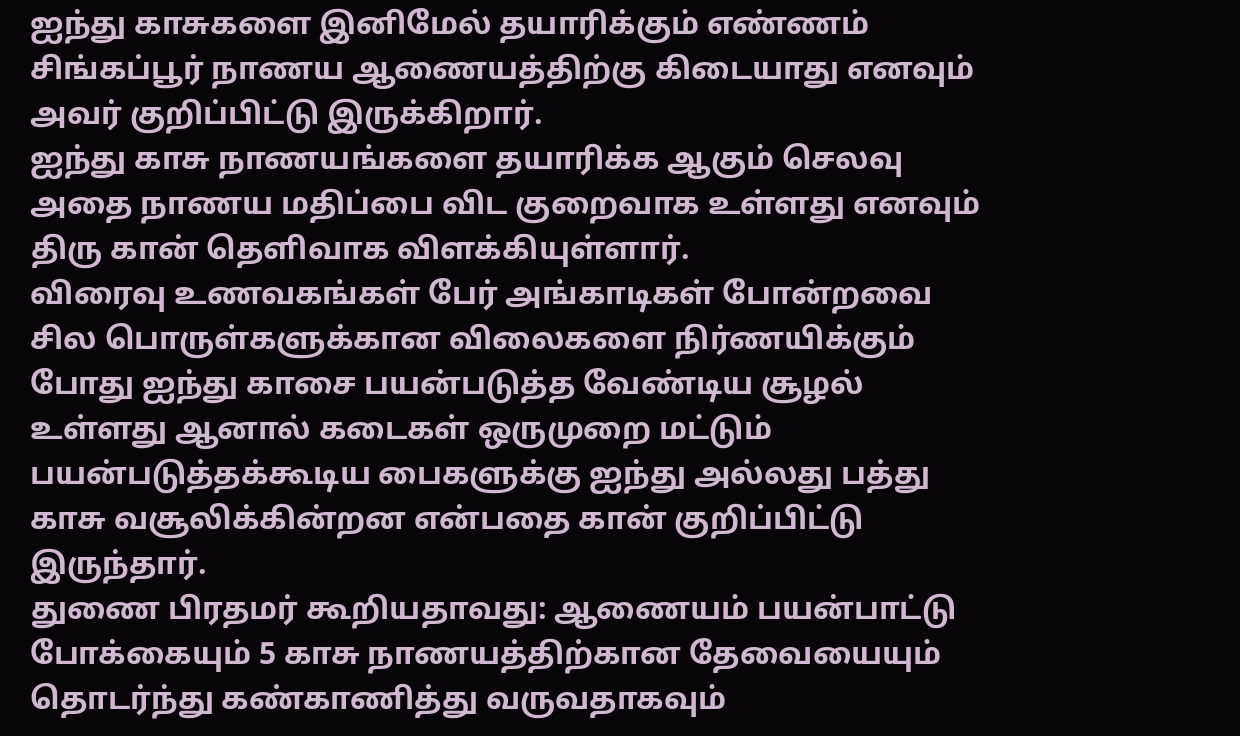ஐந்து காசுகளை இனிமேல் தயாரிக்கும் எண்ணம் சிங்கப்பூர் நாணய ஆணையத்திற்கு கிடையாது எனவும் அவர் குறிப்பிட்டு இருக்கிறார்.
ஐந்து காசு நாணயங்களை தயாரிக்க ஆகும் செலவு அதை நாணய மதிப்பை விட குறைவாக உள்ளது எனவும் திரு கான் தெளிவாக விளக்கியுள்ளார்.
விரைவு உணவகங்கள் பேர் அங்காடிகள் போன்றவை சில பொருள்களுக்கான விலைகளை நிர்ணயிக்கும் போது ஐந்து காசை பயன்படுத்த வேண்டிய சூழல் உள்ளது ஆனால் கடைகள் ஒருமுறை மட்டும் பயன்படுத்தக்கூடிய பைகளுக்கு ஐந்து அல்லது பத்து காசு வசூலிக்கின்றன என்பதை கான் குறிப்பிட்டு இருந்தார்.
துணை பிரதமர் கூறியதாவது: ஆணையம் பயன்பாட்டு போக்கையும் 5 காசு நாணயத்திற்கான தேவையையும் தொடர்ந்து கண்காணித்து வருவதாகவும்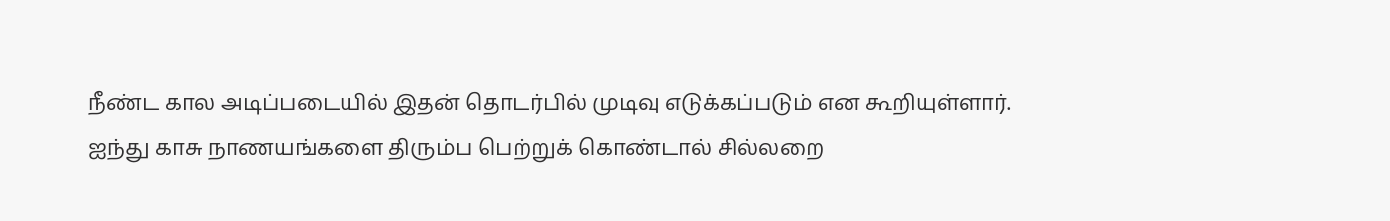நீண்ட கால அடிப்படையில் இதன் தொடர்பில் முடிவு எடுக்கப்படும் என கூறியுள்ளார்.
ஐந்து காசு நாணயங்களை திரும்ப பெற்றுக் கொண்டால் சில்லறை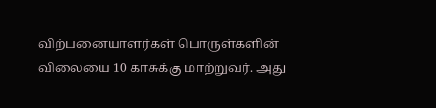விற்பனையாளர்கள் பொருள்களின் விலையை 10 காசுக்கு மாற்றுவர். அது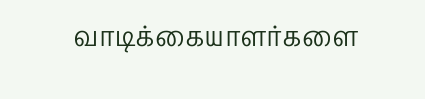வாடிக்கையாளர்களை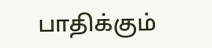பாதிக்கும்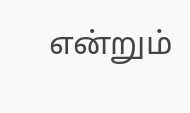என்றும்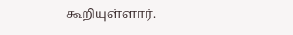கூறியுள்ளார்.